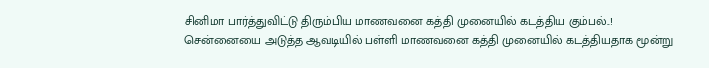சினிமா பார்த்துவிட்டு திரும்பிய மாணவனை கத்தி முனையில் கடத்திய கும்பல்..!
சென்னையை அடுத்த ஆவடியில் பள்ளி மாணவனை கத்தி முனையில் கடத்தியதாக மூன்று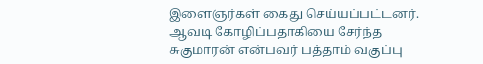இளைஞர்கள் கைது செய்யப்பட்டனர். ஆவடி கோழிப்பதாகியை சேர்ந்த சுகுமாரன் என்பவர் பத்தாம் வகுப்பு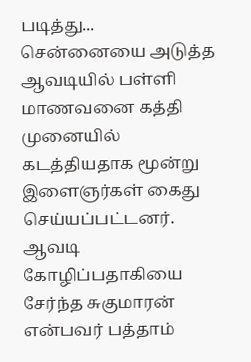படித்து...
சென்னையை அடுத்த ஆவடியில் பள்ளி மாணவனை கத்தி முனையில் கடத்தியதாக மூன்று இளைஞர்கள் கைது செய்யப்பட்டனர். ஆவடி கோழிப்பதாகியை சேர்ந்த சுகுமாரன் என்பவர் பத்தாம்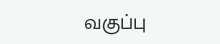வகுப்பு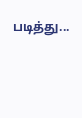படித்து...